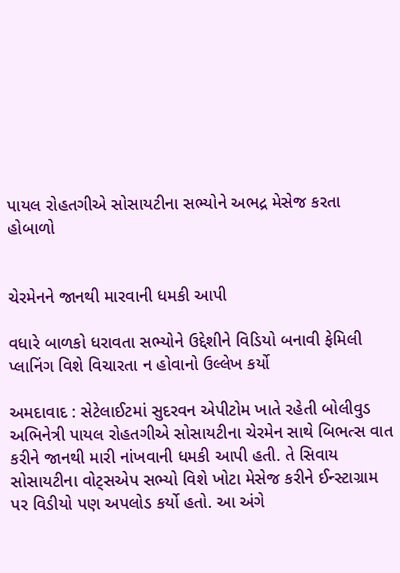પાયલ રોહતગીએ સોસાયટીના સભ્યોને અભદ્ર મેસેજ કરતા હોબાળો


ચેરમેનને જાનથી મારવાની ધમકી આપી

વધારે બાળકો ધરાવતા સભ્યોને ઉદ્દેશીને વિડિયો બનાવી ફેમિલી પ્લાનિંગ વિશે વિચારતા ન હોવાનો ઉલ્લેખ કર્યો

અમદાવાદ : સેટેલાઈટમાં સુદરવન એપીટોમ ખાતે રહેતી બોલીવુડ અભિનેત્રી પાયલ રોહતગીએ સોસાયટીના ચેરમેન સાથે બિભત્સ વાત કરીને જાનથી મારી નાંખવાની ધમકી આપી હતી. તે સિવાય સોસાયટીના વોટ્સએપ સભ્યો વિશે ખોટા મેસેજ કરીને ઈન્સ્ટાગ્રામ પર વિડીયો પણ અપલોડ કર્યો હતો. આ અંગે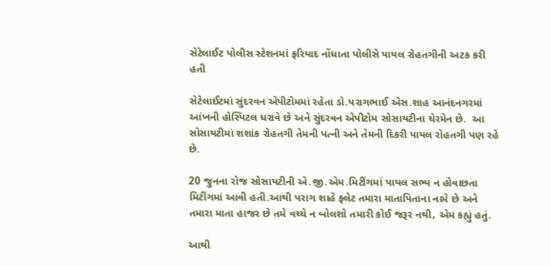સેટેલાઈટ પોલીસ સ્ટેશનમાં ફરિયાદ નોંધાતા પોલીસે પાયલ રોહતગીની અટક કરી હતી

સેટેલાઈટમાં સુંદરવન એપીટોમમાં રહેતા ડો.પરાગભાઈ એસ.શાહ આનંદનગરમાં આંખની હોસ્પિટલ ધરાવે છે અને સુંદરવન એપીટોમ સોસાયટીના ચેરમેન છે.  આ સોસાયટીમાં શશાંક રોહતગી તેમની પત્ની અને તેમની દિકરી પાયલ રોહતગી પણ રહે છે.

20 જુનના રોજ સોસાયટીની એ.જી.એમ.મિટીંગમાં પાયલ સભ્ય ન હોવાછતા મિટીંગમાં આવી હતી.આથી પરાગ શાહે ફ્લેટ તમારા માતાપિતાના નામે છે અને તમારા માતા હાજર છે તમે વચ્ચે ન બોલશો તમારી કોઈ જરૂર નથી, એમ કહ્યું હતું.

આથી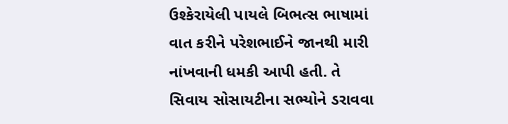ઉશ્કેરાયેલી પાયલે બિભત્સ ભાષામાં વાત કરીને પરેશભાઈને જાનથી મારી નાંખવાની ધમકી આપી હતી. તે સિવાય સોસાયટીના સભ્યોને ડરાવવા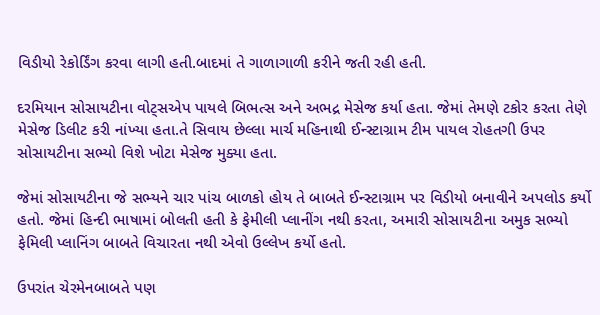વિડીયો રેકોર્ડિંગ કરવા લાગી હતી.બાદમાં તે ગાળાગાળી કરીને જતી રહી હતી.

દરમિયાન સોસાયટીના વોટ્સએપ પાયલે બિભત્સ અને અભદ્ર મેસેજ કર્યા હતા. જેમાં તેમણે ટકોર કરતા તેણે મેસેજ ડિલીટ કરી નાંખ્યા હતા.તે સિવાય છેલ્લા માર્ચ મહિનાથી ઈન્સ્ટાગ્રામ ટીમ પાયલ રોહતગી ઉપર સોસાયટીના સભ્યો વિશે ખોટા મેસેજ મુક્યા હતા.

જેમાં સોસાયટીના જે સભ્યને ચાર પાંચ બાળકો હોય તે બાબતે ઈન્સ્ટાગ્રામ પર વિડીયો બનાવીને અપલોડ કર્યો હતો. જેમાં હિન્દી ભાષામાં બોલતી હતી કે ફેમીલી પ્લાનીંગ નથી કરતા, અમારી સોસાયટીના અમુક સભ્યો ફેમિલી પ્લાનિંગ બાબતે વિચારતા નથી એવો ઉલ્લેખ કર્યો હતો.

ઉપરાંત ચેરમેનબાબતે પણ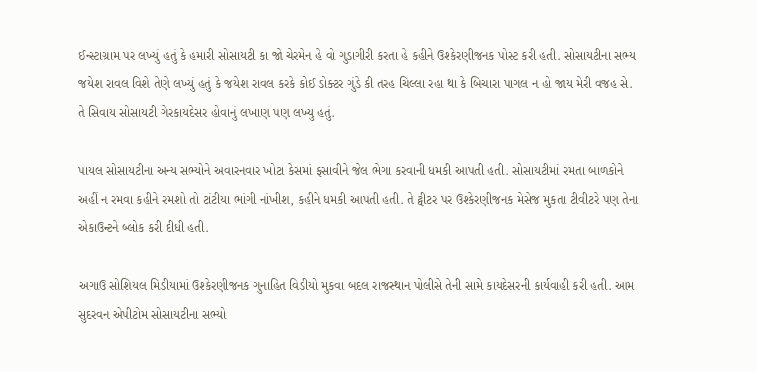ઈન્સ્ટાગ્રામ પર લખ્યું હતું કે હમારી સોસાયટી કા જો ચેરમેન હે વો ગુડાગીરી કરતા હે કહીને ઉશ્કેરણીજનક પોસ્ટ કરી હતી. સોસાયટીના સભ્ય જયેશ રાવલ વિશે તેણે લખ્યું હતું કે જયેશ રાવલ કરકે કોઈ ડોક્ટર ગુંડે કી તરહ ચિલ્લા રહા થા કે બિચારા પાગલ ન હો જાય મેરી વજહ સે. તે સિવાય સોસાયટી ગેરકાયદેસર હોવાનું લખાણ પણ લખ્યુ હતું.

પાયલ સોસાયટીના અન્ય સભ્યોને અવારનવાર ખોટા કેસમાં ફસાવીને જેલ ભેગા કરવાની ધમકી આપતી હતી. સોસાયટીમાં રમતા બાળકોને અહીં ન રમવા કહીને રમશો તો ટાંટીયા ભાંગી નાંખીશ, કહીને ધમકી આપતી હતી. તે ટ્વીટર પર ઉશ્કેરણીજનક મેસેજ મુકતા ટીવીટરે પણ તેના એકાઉન્ટને બ્લોક કરી દીધી હતી.

અગાઉ સોશિયલ મિડીયામાં ઉશ્કેરણીજનક ગુનાહિત વિડીયો મુકવા બદલ રાજસ્થાન પોલીસે તેની સામે કાયદેસરની કાર્યવાહી કરી હતી. આમ સુદરવન એપીટોમ સોસાયટીના સભ્યો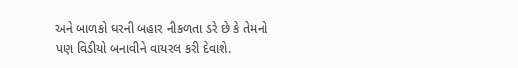અને બાળકો ઘરની બહાર નીકળતા ડરે છે કે તેમનો પણ વિડીયો બનાવીને વાયરલ કરી દેવાશે.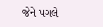જેને પગલે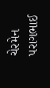ચેરમેન પરાગભાઈ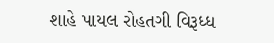શાહે પાયલ રોહતગી વિરૂધ્ધ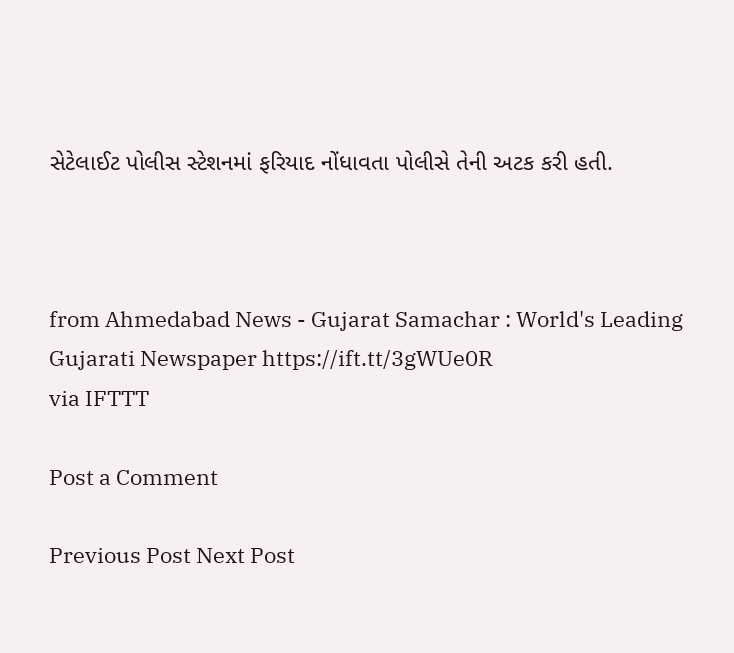સેટેલાઈટ પોલીસ સ્ટેશનમાં ફરિયાદ નોંધાવતા પોલીસે તેની અટક કરી હતી.



from Ahmedabad News - Gujarat Samachar : World's Leading Gujarati Newspaper https://ift.tt/3gWUe0R
via IFTTT

Post a Comment

Previous Post Next Post